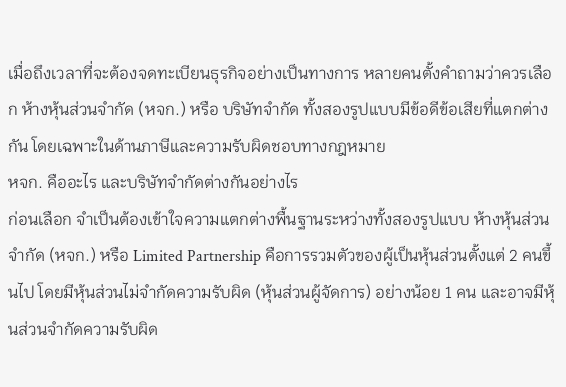เมื่อถึงเวลาที่จะต้องจดทะเบียนธุรกิจอย่างเป็นทางการ หลายคนตั้งคำถามว่าควรเลือก ห้างหุ้นส่วนจำกัด (หจก.) หรือ บริษัทจำกัด ทั้งสองรูปแบบมีข้อดีข้อเสียที่แตกต่างกัน โดยเฉพาะในด้านภาษีและความรับผิดชอบทางกฎหมาย
หจก. คืออะไร และบริษัทจำกัดต่างกันอย่างไร
ก่อนเลือก จำเป็นต้องเข้าใจความแตกต่างพื้นฐานระหว่างทั้งสองรูปแบบ ห้างหุ้นส่วนจำกัด (หจก.) หรือ Limited Partnership คือการรวมตัวของผู้เป็นหุ้นส่วนตั้งแต่ 2 คนขึ้นไป โดยมีหุ้นส่วนไม่จำกัดความรับผิด (หุ้นส่วนผู้จัดการ) อย่างน้อย 1 คน และอาจมีหุ้นส่วนจำกัดความรับผิด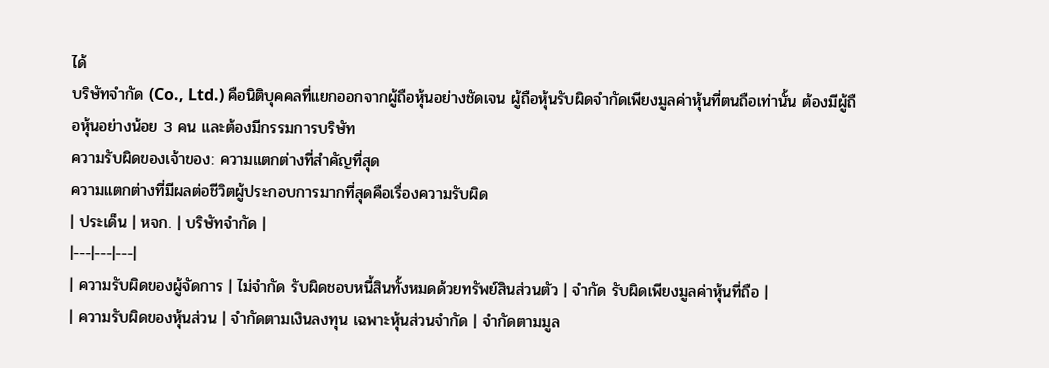ได้
บริษัทจำกัด (Co., Ltd.) คือนิติบุคคลที่แยกออกจากผู้ถือหุ้นอย่างชัดเจน ผู้ถือหุ้นรับผิดจำกัดเพียงมูลค่าหุ้นที่ตนถือเท่านั้น ต้องมีผู้ถือหุ้นอย่างน้อย 3 คน และต้องมีกรรมการบริษัท
ความรับผิดของเจ้าของ: ความแตกต่างที่สำคัญที่สุด
ความแตกต่างที่มีผลต่อชีวิตผู้ประกอบการมากที่สุดคือเรื่องความรับผิด
| ประเด็น | หจก. | บริษัทจำกัด |
|---|---|---|
| ความรับผิดของผู้จัดการ | ไม่จำกัด รับผิดชอบหนี้สินทั้งหมดด้วยทรัพย์สินส่วนตัว | จำกัด รับผิดเพียงมูลค่าหุ้นที่ถือ |
| ความรับผิดของหุ้นส่วน | จำกัดตามเงินลงทุน เฉพาะหุ้นส่วนจำกัด | จำกัดตามมูล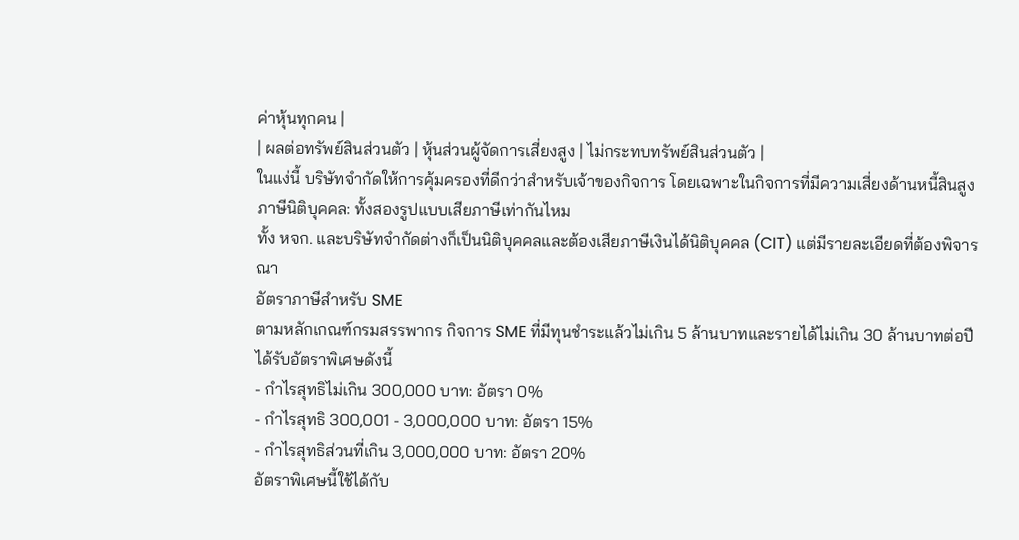ค่าหุ้นทุกคน |
| ผลต่อทรัพย์สินส่วนตัว | หุ้นส่วนผู้จัดการเสี่ยงสูง | ไม่กระทบทรัพย์สินส่วนตัว |
ในแง่นี้ บริษัทจำกัดให้การคุ้มครองที่ดีกว่าสำหรับเจ้าของกิจการ โดยเฉพาะในกิจการที่มีความเสี่ยงด้านหนี้สินสูง
ภาษีนิติบุคคล: ทั้งสองรูปแบบเสียภาษีเท่ากันไหม
ทั้ง หจก. และบริษัทจำกัดต่างก็เป็นนิติบุคคลและต้องเสียภาษีเงินได้นิติบุคคล (CIT) แต่มีรายละเอียดที่ต้องพิจารณา
อัตราภาษีสำหรับ SME
ตามหลักเกณฑ์กรมสรรพากร กิจการ SME ที่มีทุนชำระแล้วไม่เกิน 5 ล้านบาทและรายได้ไม่เกิน 30 ล้านบาทต่อปี ได้รับอัตราพิเศษดังนี้
- กำไรสุทธิไม่เกิน 300,000 บาท: อัตรา 0%
- กำไรสุทธิ 300,001 - 3,000,000 บาท: อัตรา 15%
- กำไรสุทธิส่วนที่เกิน 3,000,000 บาท: อัตรา 20%
อัตราพิเศษนี้ใช้ได้กับ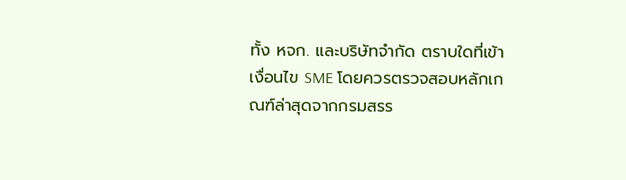ทั้ง หจก. และบริษัทจำกัด ตราบใดที่เข้าเงื่อนไข SME โดยควรตรวจสอบหลักเกณฑ์ล่าสุดจากกรมสรร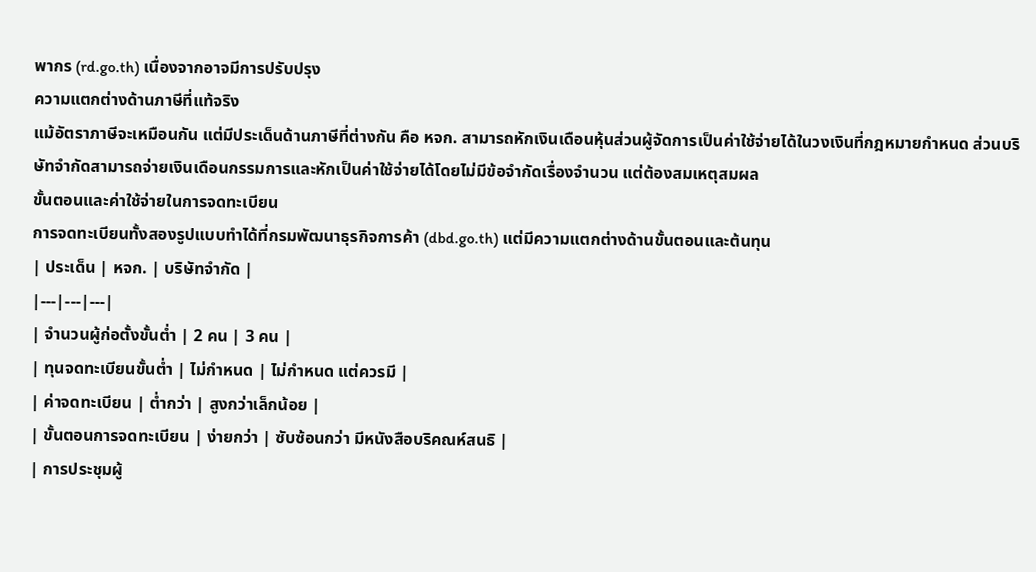พากร (rd.go.th) เนื่องจากอาจมีการปรับปรุง
ความแตกต่างด้านภาษีที่แท้จริง
แม้อัตราภาษีจะเหมือนกัน แต่มีประเด็นด้านภาษีที่ต่างกัน คือ หจก. สามารถหักเงินเดือนหุ้นส่วนผู้จัดการเป็นค่าใช้จ่ายได้ในวงเงินที่กฎหมายกำหนด ส่วนบริษัทจำกัดสามารถจ่ายเงินเดือนกรรมการและหักเป็นค่าใช้จ่ายได้โดยไม่มีข้อจำกัดเรื่องจำนวน แต่ต้องสมเหตุสมผล
ขั้นตอนและค่าใช้จ่ายในการจดทะเบียน
การจดทะเบียนทั้งสองรูปแบบทำได้ที่กรมพัฒนาธุรกิจการค้า (dbd.go.th) แต่มีความแตกต่างด้านขั้นตอนและต้นทุน
| ประเด็น | หจก. | บริษัทจำกัด |
|---|---|---|
| จำนวนผู้ก่อตั้งขั้นต่ำ | 2 คน | 3 คน |
| ทุนจดทะเบียนขั้นต่ำ | ไม่กำหนด | ไม่กำหนด แต่ควรมี |
| ค่าจดทะเบียน | ต่ำกว่า | สูงกว่าเล็กน้อย |
| ขั้นตอนการจดทะเบียน | ง่ายกว่า | ซับซ้อนกว่า มีหนังสือบริคณห์สนธิ |
| การประชุมผู้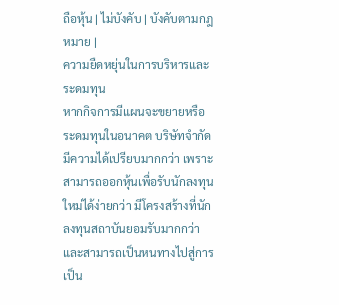ถือหุ้น | ไม่บังคับ | บังคับตามกฎหมาย |
ความยืดหยุ่นในการบริหารและระดมทุน
หากกิจการมีแผนจะขยายหรือระดมทุนในอนาคต บริษัทจำกัดมีความได้เปรียบมากกว่า เพราะสามารถออกหุ้นเพื่อรับนักลงทุนใหม่ได้ง่ายกว่า มีโครงสร้างที่นักลงทุนสถาบันยอมรับมากกว่า และสามารถเป็นหนทางไปสู่การเป็น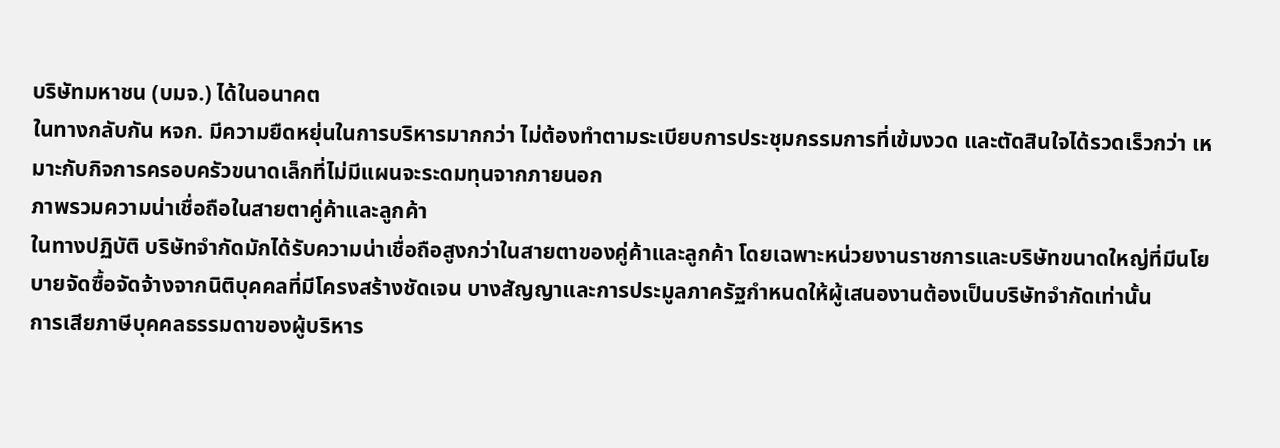บริษัทมหาชน (บมจ.) ได้ในอนาคต
ในทางกลับกัน หจก. มีความยืดหยุ่นในการบริหารมากกว่า ไม่ต้องทำตามระเบียบการประชุมกรรมการที่เข้มงวด และตัดสินใจได้รวดเร็วกว่า เหมาะกับกิจการครอบครัวขนาดเล็กที่ไม่มีแผนจะระดมทุนจากภายนอก
ภาพรวมความน่าเชื่อถือในสายตาคู่ค้าและลูกค้า
ในทางปฏิบัติ บริษัทจำกัดมักได้รับความน่าเชื่อถือสูงกว่าในสายตาของคู่ค้าและลูกค้า โดยเฉพาะหน่วยงานราชการและบริษัทขนาดใหญ่ที่มีนโยบายจัดซื้อจัดจ้างจากนิติบุคคลที่มีโครงสร้างชัดเจน บางสัญญาและการประมูลภาครัฐกำหนดให้ผู้เสนองานต้องเป็นบริษัทจำกัดเท่านั้น
การเสียภาษีบุคคลธรรมดาของผู้บริหาร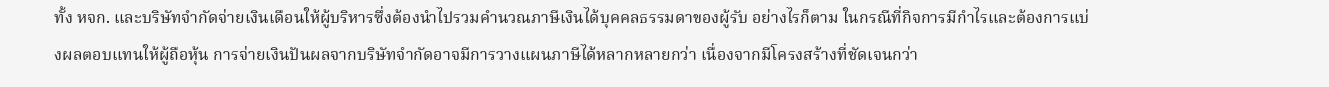ทั้ง หจก. และบริษัทจำกัดจ่ายเงินเดือนให้ผู้บริหารซึ่งต้องนำไปรวมคำนวณภาษีเงินได้บุคคลธรรมดาของผู้รับ อย่างไรก็ตาม ในกรณีที่กิจการมีกำไรและต้องการแบ่งผลตอบแทนให้ผู้ถือหุ้น การจ่ายเงินปันผลจากบริษัทจำกัดอาจมีการวางแผนภาษีได้หลากหลายกว่า เนื่องจากมีโครงสร้างที่ชัดเจนกว่า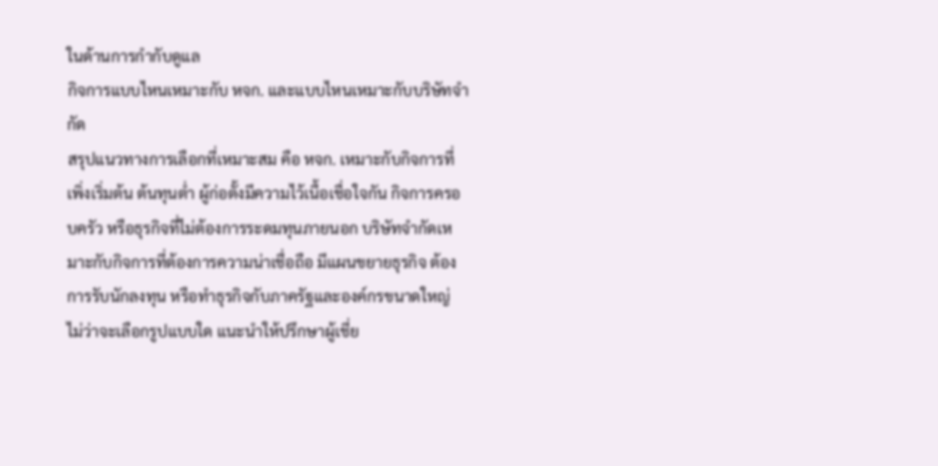ในด้านการกำกับดูแล
กิจการแบบไหนเหมาะกับ หจก. และแบบไหนเหมาะกับบริษัทจำกัด
สรุปแนวทางการเลือกที่เหมาะสม คือ หจก. เหมาะกับกิจการที่เพิ่งเริ่มต้น ต้นทุนต่ำ ผู้ก่อตั้งมีความไว้เนื้อเชื่อใจกัน กิจการครอบครัว หรือธุรกิจที่ไม่ต้องการระดมทุนภายนอก บริษัทจำกัดเหมาะกับกิจการที่ต้องการความน่าเชื่อถือ มีแผนขยายธุรกิจ ต้องการรับนักลงทุน หรือทำธุรกิจกับภาครัฐและองค์กรขนาดใหญ่
ไม่ว่าจะเลือกรูปแบบใด แนะนำให้ปรึกษาผู้เชี่ย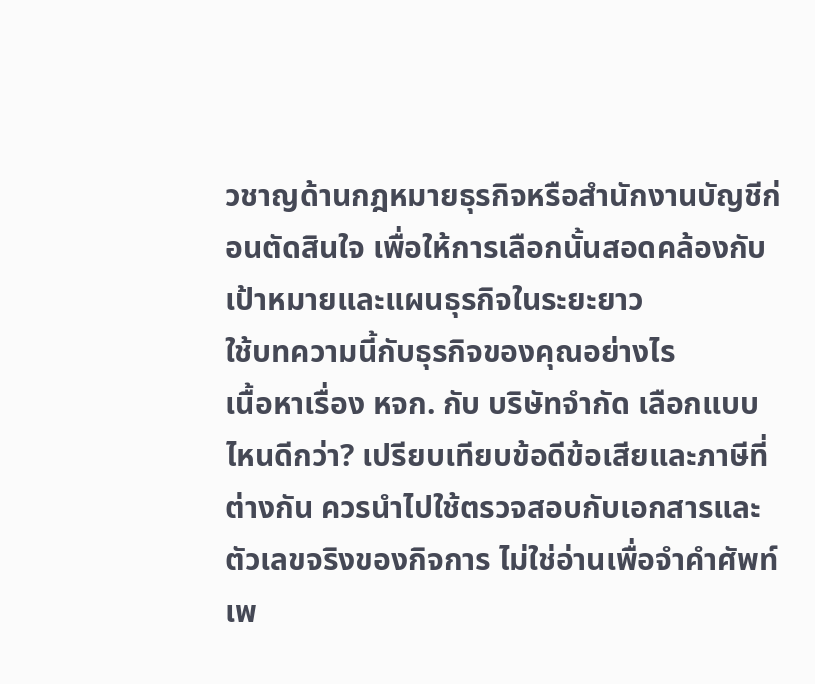วชาญด้านกฎหมายธุรกิจหรือสำนักงานบัญชีก่อนตัดสินใจ เพื่อให้การเลือกนั้นสอดคล้องกับเป้าหมายและแผนธุรกิจในระยะยาว
ใช้บทความนี้กับธุรกิจของคุณอย่างไร
เนื้อหาเรื่อง หจก. กับ บริษัทจำกัด เลือกแบบไหนดีกว่า? เปรียบเทียบข้อดีข้อเสียและภาษีที่ต่างกัน ควรนำไปใช้ตรวจสอบกับเอกสารและตัวเลขจริงของกิจการ ไม่ใช่อ่านเพื่อจำคำศัพท์ เพ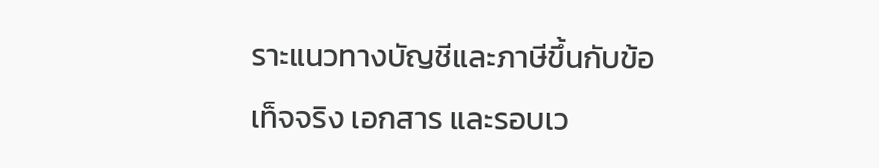ราะแนวทางบัญชีและภาษีขึ้นกับข้อเท็จจริง เอกสาร และรอบเว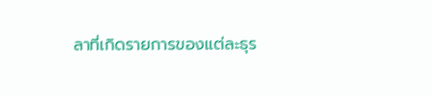ลาที่เกิดรายการของแต่ละธุร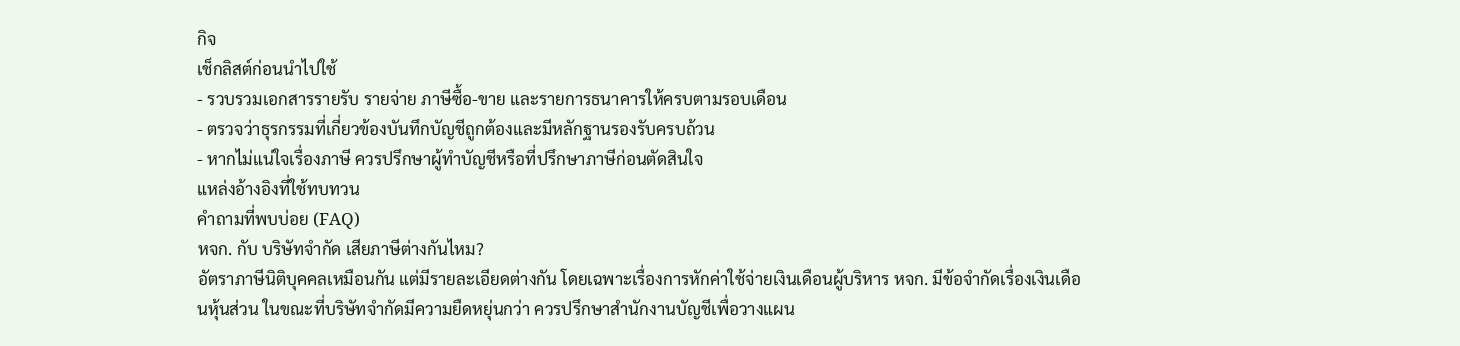กิจ
เช็กลิสต์ก่อนนำไปใช้
- รวบรวมเอกสารรายรับ รายจ่าย ภาษีซื้อ-ขาย และรายการธนาคารให้ครบตามรอบเดือน
- ตรวจว่าธุรกรรมที่เกี่ยวข้องบันทึกบัญชีถูกต้องและมีหลักฐานรองรับครบถ้วน
- หากไม่แน่ใจเรื่องภาษี ควรปรึกษาผู้ทำบัญชีหรือที่ปรึกษาภาษีก่อนตัดสินใจ
แหล่งอ้างอิงที่ใช้ทบทวน
คำถามที่พบบ่อย (FAQ)
หจก. กับ บริษัทจำกัด เสียภาษีต่างกันไหม?
อัตราภาษีนิติบุคคลเหมือนกัน แต่มีรายละเอียดต่างกัน โดยเฉพาะเรื่องการหักค่าใช้จ่ายเงินเดือนผู้บริหาร หจก. มีข้อจำกัดเรื่องเงินเดือนหุ้นส่วน ในขณะที่บริษัทจำกัดมีความยืดหยุ่นกว่า ควรปรึกษาสำนักงานบัญชีเพื่อวางแผน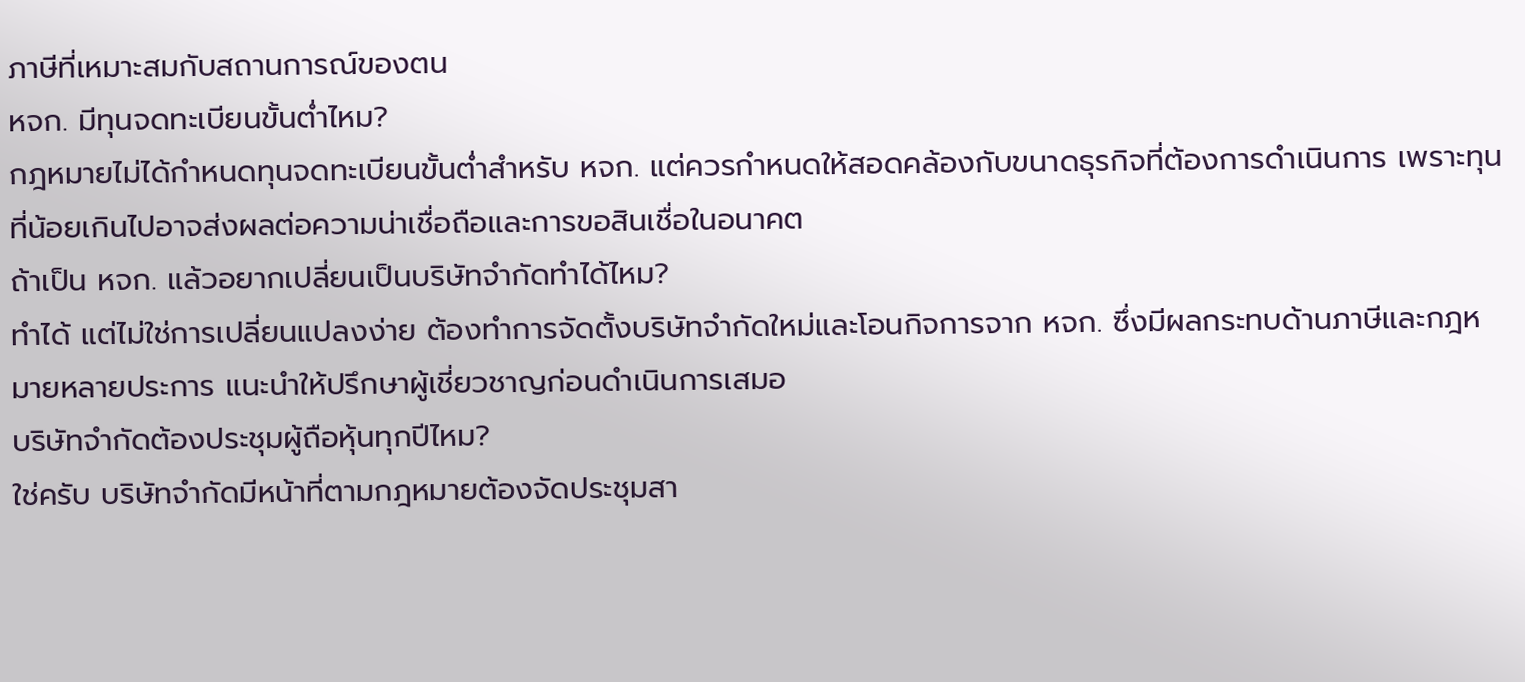ภาษีที่เหมาะสมกับสถานการณ์ของตน
หจก. มีทุนจดทะเบียนขั้นต่ำไหม?
กฎหมายไม่ได้กำหนดทุนจดทะเบียนขั้นต่ำสำหรับ หจก. แต่ควรกำหนดให้สอดคล้องกับขนาดธุรกิจที่ต้องการดำเนินการ เพราะทุนที่น้อยเกินไปอาจส่งผลต่อความน่าเชื่อถือและการขอสินเชื่อในอนาคต
ถ้าเป็น หจก. แล้วอยากเปลี่ยนเป็นบริษัทจำกัดทำได้ไหม?
ทำได้ แต่ไม่ใช่การเปลี่ยนแปลงง่าย ต้องทำการจัดตั้งบริษัทจำกัดใหม่และโอนกิจการจาก หจก. ซึ่งมีผลกระทบด้านภาษีและกฎหมายหลายประการ แนะนำให้ปรึกษาผู้เชี่ยวชาญก่อนดำเนินการเสมอ
บริษัทจำกัดต้องประชุมผู้ถือหุ้นทุกปีไหม?
ใช่ครับ บริษัทจำกัดมีหน้าที่ตามกฎหมายต้องจัดประชุมสา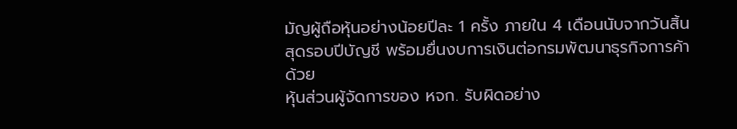มัญผู้ถือหุ้นอย่างน้อยปีละ 1 ครั้ง ภายใน 4 เดือนนับจากวันสิ้นสุดรอบปีบัญชี พร้อมยื่นงบการเงินต่อกรมพัฒนาธุรกิจการค้าด้วย
หุ้นส่วนผู้จัดการของ หจก. รับผิดอย่าง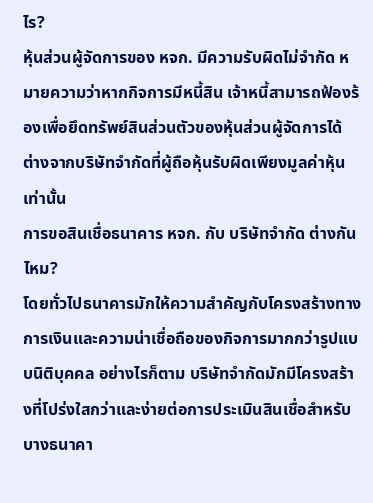ไร?
หุ้นส่วนผู้จัดการของ หจก. มีความรับผิดไม่จำกัด หมายความว่าหากกิจการมีหนี้สิน เจ้าหนี้สามารถฟ้องร้องเพื่อยึดทรัพย์สินส่วนตัวของหุ้นส่วนผู้จัดการได้ ต่างจากบริษัทจำกัดที่ผู้ถือหุ้นรับผิดเพียงมูลค่าหุ้นเท่านั้น
การขอสินเชื่อธนาคาร หจก. กับ บริษัทจำกัด ต่างกันไหม?
โดยทั่วไปธนาคารมักให้ความสำคัญกับโครงสร้างทางการเงินและความน่าเชื่อถือของกิจการมากกว่ารูปแบบนิติบุคคล อย่างไรก็ตาม บริษัทจำกัดมักมีโครงสร้างที่โปร่งใสกว่าและง่ายต่อการประเมินสินเชื่อสำหรับบางธนาคา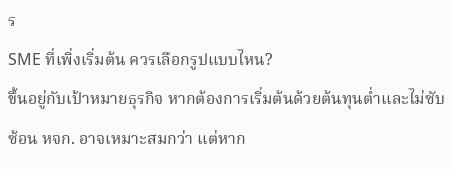ร
SME ที่เพิ่งเริ่มต้น ควรเลือกรูปแบบไหน?
ขึ้นอยู่กับเป้าหมายธุรกิจ หากต้องการเริ่มต้นด้วยต้นทุนต่ำและไม่ซับซ้อน หจก. อาจเหมาะสมกว่า แต่หาก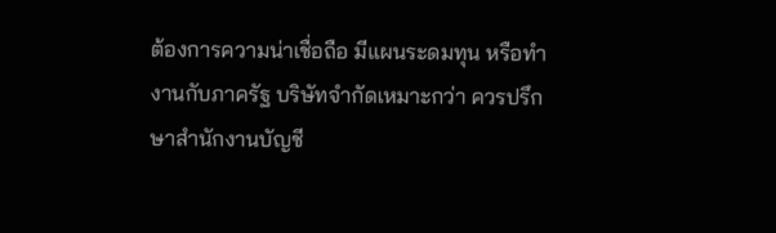ต้องการความน่าเชื่อถือ มีแผนระดมทุน หรือทำงานกับภาครัฐ บริษัทจำกัดเหมาะกว่า ควรปรึกษาสำนักงานบัญชี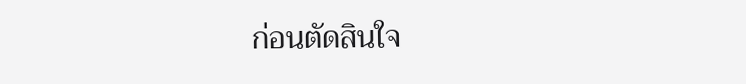ก่อนตัดสินใจ